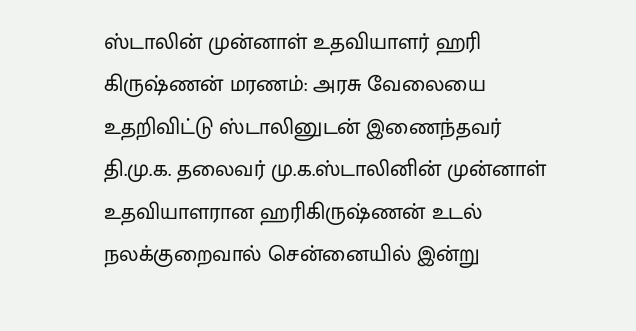ஸ்டாலின் முன்னாள் உதவியாளர் ஹரி கிருஷ்ணன் மரணம்: அரசு வேலையை உதறிவிட்டு ஸ்டாலினுடன் இணைந்தவர்
தி.மு.க. தலைவர் மு.க.ஸ்டாலினின் முன்னாள் உதவியாளரான ஹரிகிருஷ்ணன் உடல் நலக்குறைவால் சென்னையில் இன்று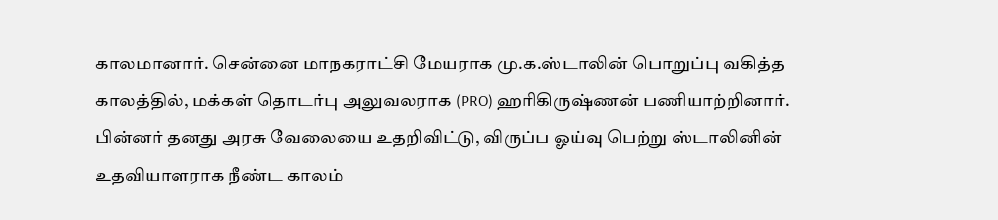காலமானார். சென்னை மாநகராட்சி மேயராக மு.க.ஸ்டாலின் பொறுப்பு வகித்த காலத்தில், மக்கள் தொடர்பு அலுவலராக (PRO) ஹரிகிருஷ்ணன் பணியாற்றினார். பின்னர் தனது அரசு வேலையை உதறிவிட்டு, விருப்ப ஓய்வு பெற்று ஸ்டாலினின் உதவியாளராக நீண்ட காலம்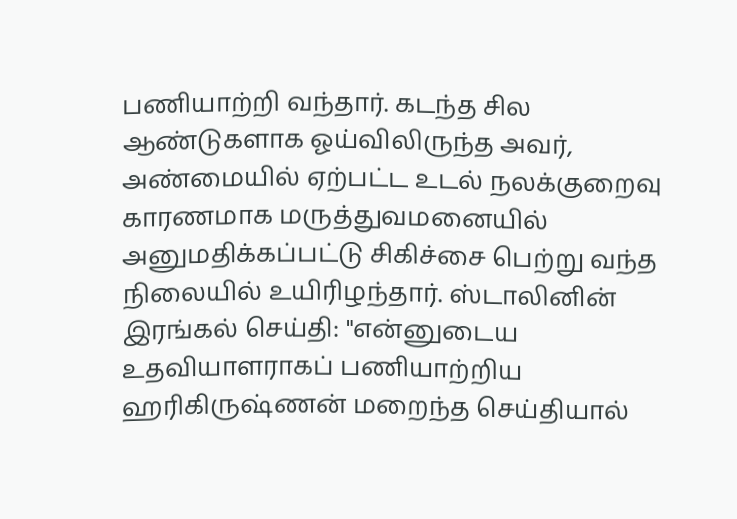பணியாற்றி வந்தார். கடந்த சில ஆண்டுகளாக ஓய்விலிருந்த அவர், அண்மையில் ஏற்பட்ட உடல் நலக்குறைவு காரணமாக மருத்துவமனையில் அனுமதிக்கப்பட்டு சிகிச்சை பெற்று வந்த நிலையில் உயிரிழந்தார். ஸ்டாலினின் இரங்கல் செய்தி: "என்னுடைய உதவியாளராகப் பணியாற்றிய ஹரிகிருஷ்ணன் மறைந்த செய்தியால்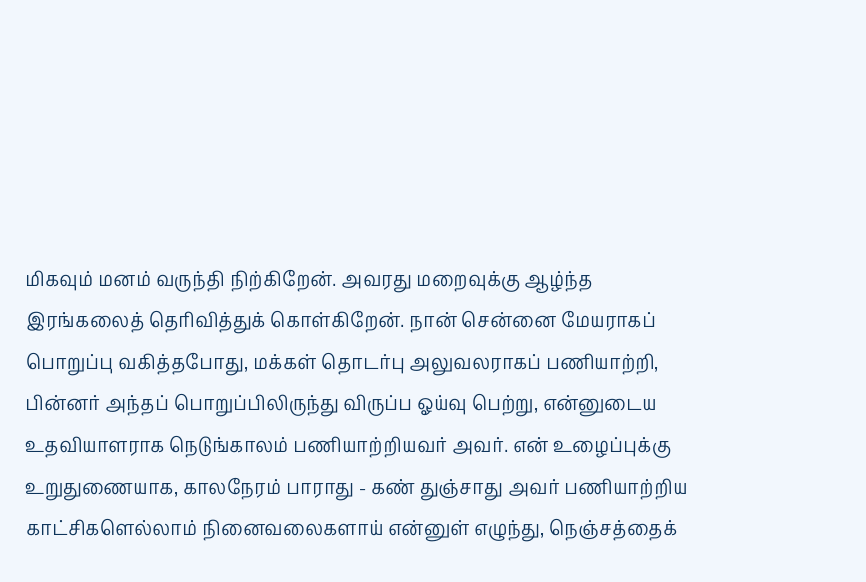மிகவும் மனம் வருந்தி நிற்கிறேன். அவரது மறைவுக்கு ஆழ்ந்த இரங்கலைத் தெரிவித்துக் கொள்கிறேன். நான் சென்னை மேயராகப் பொறுப்பு வகித்தபோது, மக்கள் தொடர்பு அலுவலராகப் பணியாற்றி, பின்னர் அந்தப் பொறுப்பிலிருந்து விருப்ப ஓய்வு பெற்று, என்னுடைய உதவியாளராக நெடுங்காலம் பணியாற்றியவர் அவர். என் உழைப்புக்கு உறுதுணையாக, காலநேரம் பாராது - கண் துஞ்சாது அவர் பணியாற்றிய காட்சிகளெல்லாம் நினைவலைகளாய் என்னுள் எழுந்து, நெஞ்சத்தைக்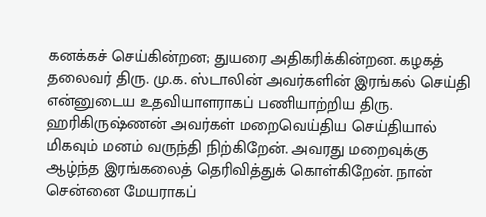கனக்கச் செய்கின்றன; துயரை அதிகரிக்கின்றன. கழகத் தலைவர் திரு. மு.க. ஸ்டாலின் அவர்களின் இரங்கல் செய்தி என்னுடைய உதவியாளராகப் பணியாற்றிய திரு. ஹரிகிருஷ்ணன் அவர்கள் மறைவெய்திய செய்தியால் மிகவும் மனம் வருந்தி நிற்கிறேன். அவரது மறைவுக்கு ஆழ்ந்த இரங்கலைத் தெரிவித்துக் கொள்கிறேன். நான் சென்னை மேயராகப்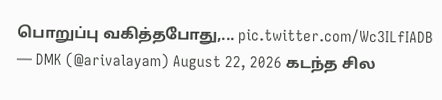பொறுப்பு வகித்தபோது,... pic.twitter.com/Wc3ILfIADB — DMK (@arivalayam) August 22, 2026 கடந்த சில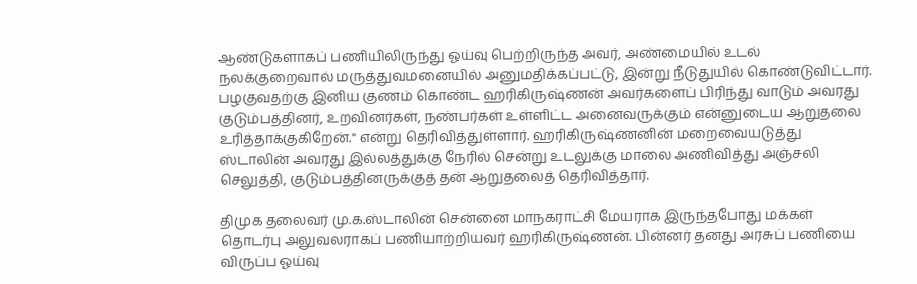ஆண்டுகளாகப் பணியிலிருந்து ஓய்வு பெற்றிருந்த அவர், அண்மையில் உடல் நலக்குறைவால் மருத்துவமனையில் அனுமதிக்கப்பட்டு, இன்று நீடுதுயில் கொண்டுவிட்டார். பழகுவதற்கு இனிய குணம் கொண்ட ஹரிகிருஷ்ணன் அவர்களைப் பிரிந்து வாடும் அவரது குடும்பத்தினர், உறவினர்கள், நண்பர்கள் உள்ளிட்ட அனைவருக்கும் என்னுடைய ஆறுதலை உரித்தாக்குகிறேன்." என்று தெரிவித்துள்ளார். ஹரிகிருஷ்ணனின் மறைவையடுத்து ஸ்டாலின் அவரது இல்லத்துக்கு நேரில் சென்று உடலுக்கு மாலை அணிவித்து அஞ்சலி செலுத்தி, குடும்பத்தினருக்குத் தன் ஆறுதலைத் தெரிவித்தார்.

திமுக தலைவர் மு.க.ஸ்டாலின் சென்னை மாநகராட்சி மேயராக இருந்தபோது மக்கள் தொடர்பு அலுவலராகப் பணியாற்றியவர் ஹரிகிருஷ்ணன். பின்னர் தனது அரசுப் பணியை விருப்ப ஓய்வு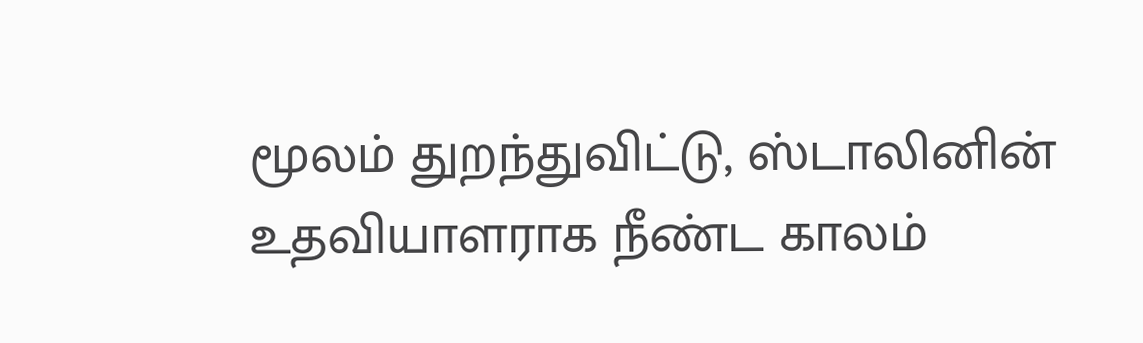மூலம் துறந்துவிட்டு, ஸ்டாலினின் உதவியாளராக நீண்ட காலம்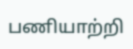பணியாற்றி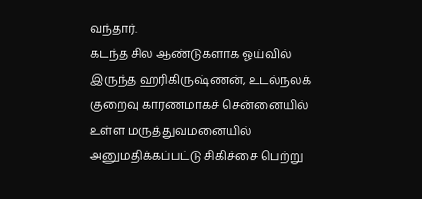வந்தார்.
கடந்த சில ஆண்டுகளாக ஓய்வில் இருந்த ஹரிகிருஷ்ணன், உடல்நலக் குறைவு காரணமாகச் சென்னையில் உள்ள மருத்துவமனையில் அனுமதிக்கப்பட்டு சிகிச்சை பெற்று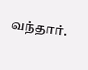வந்தார்.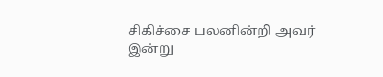சிகிச்சை பலனின்றி அவர் இன்று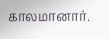காலமானார்.